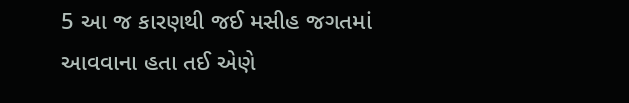5 આ જ કારણથી જઈ મસીહ જગતમાં આવવાના હતા તઈ એણે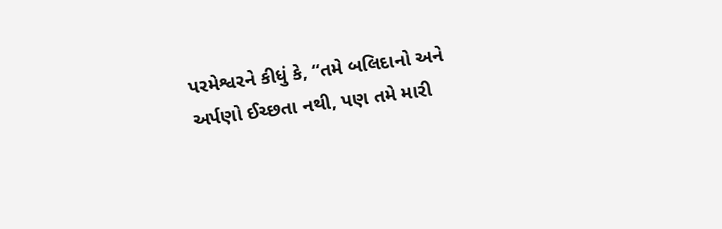પરમેશ્વરને કીધું કે, “તમે બલિદાનો અને અર્પણો ઈચ્છતા નથી, પણ તમે મારી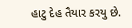હાટુ દેહ તૈયાર કરયુ છે.